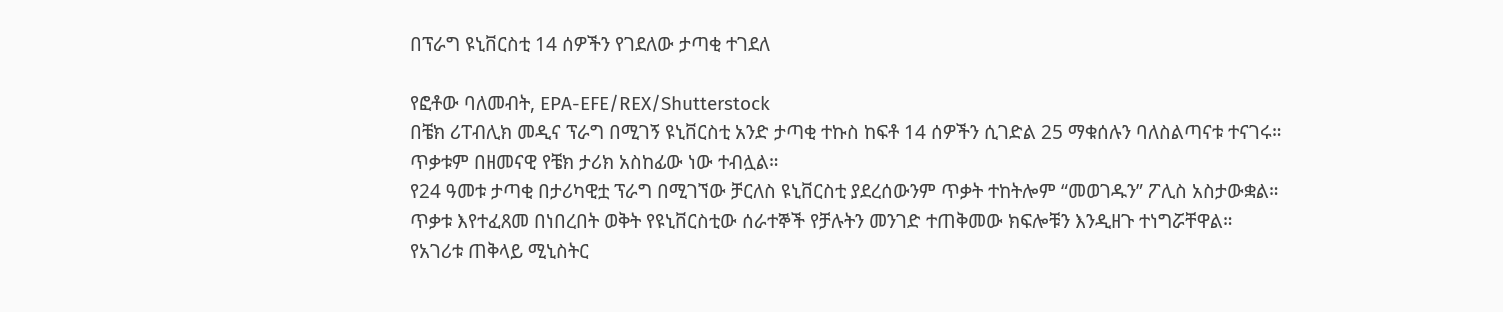በፕራግ ዩኒቨርስቲ 14 ሰዎችን የገደለው ታጣቂ ተገደለ

የፎቶው ባለመብት, EPA-EFE/REX/Shutterstock
በቼክ ሪፐብሊክ መዲና ፕራግ በሚገኝ ዩኒቨርስቲ አንድ ታጣቂ ተኩስ ከፍቶ 14 ሰዎችን ሲገድል 25 ማቁሰሉን ባለስልጣናቱ ተናገሩ።
ጥቃቱም በዘመናዊ የቼክ ታሪክ አስከፊው ነው ተብሏል።
የ24 ዓመቱ ታጣቂ በታሪካዊቷ ፕራግ በሚገኘው ቻርለስ ዩኒቨርስቲ ያደረሰውንም ጥቃት ተከትሎም “መወገዱን” ፖሊስ አስታውቋል።
ጥቃቱ እየተፈጸመ በነበረበት ወቅት የዩኒቨርስቲው ሰራተኞች የቻሉትን መንገድ ተጠቅመው ክፍሎቹን እንዲዘጉ ተነግሯቸዋል።
የአገሪቱ ጠቅላይ ሚኒስትር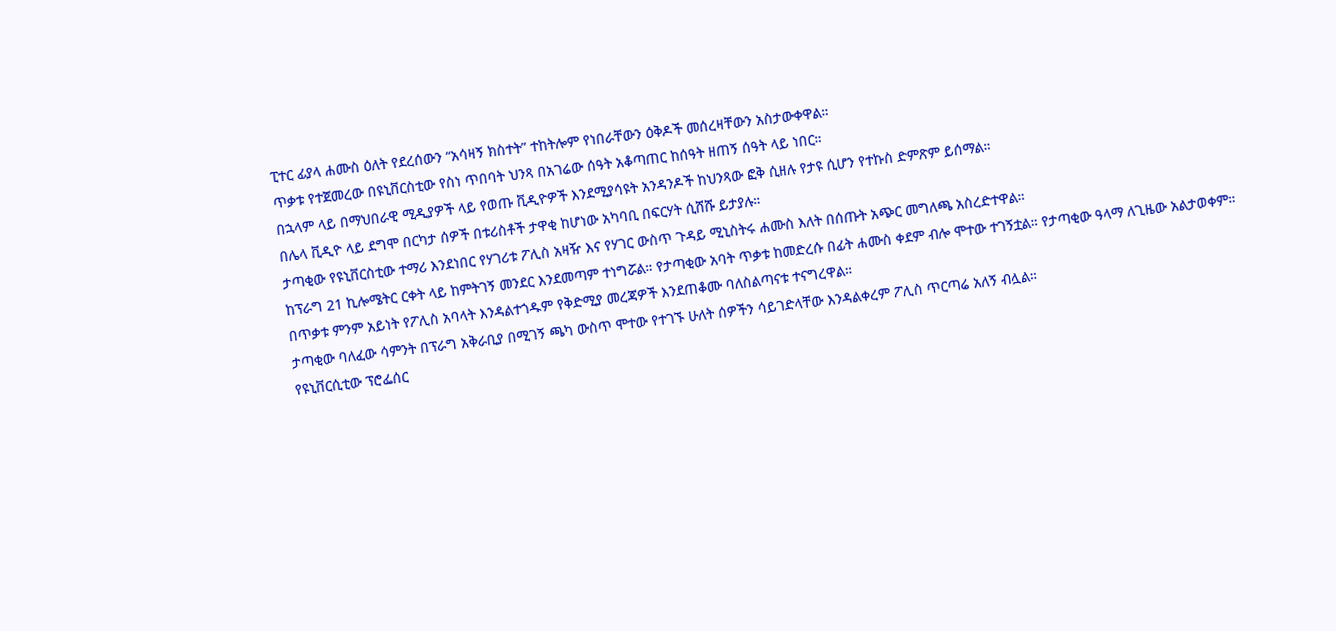ፒተር ፊያላ ሐሙስ ዕለት የደረሰውን “አሳዛኝ ክስተት” ተከትሎም የነበራቸውን ዕቅዶች መሰረዛቸውን አስታውቀዋል።
ጥቃቱ የተጀመረው በዩኒቨርስቲው የስነ ጥበባት ህንጻ በአገሬው ሰዓት አቆጣጠር ከሰዓት ዘጠኝ ሰዓት ላይ ነበር።
በኋላም ላይ በማህበራዊ ሚዲያዎች ላይ የወጡ ቪዲዮዎች እንደሚያሳዩት አንዳንዶች ከህንጻው ፎቅ ሲዘሉ የታዩ ሲሆን የተኩስ ድምጽም ይሰማል።
በሌላ ቪዲዮ ላይ ደግሞ በርካታ ሰዎች በቱሪስቶች ታዋቂ ከሆነው አካባቢ በፍርሃት ሲሸሹ ይታያሉ።
ታጣቂው የዩኒቨርስቲው ተማሪ እንደነበር የሃገሪቱ ፖሊስ አዛዥ እና የሃገር ውስጥ ጉዳይ ሚኒስትሩ ሐሙስ እለት በሰጡት አጭር መግለጫ አስረድተዋል።
ከፕራግ 21 ኪሎሜትር ርቀት ላይ ከምትገኝ መንደር እንደመጣም ተነግሯል። የታጣቂው አባት ጥቃቱ ከመድረሱ በፊት ሐሙስ ቀደም ብሎ ሞተው ተገኝቷል። የታጣቂው ዓላማ ለጊዜው አልታወቀም።
በጥቃቱ ምንም አይነት የፖሊስ አባላት እንዳልተጎዱም የቅድሚያ መረጃዎች እንደጠቆሙ ባለስልጣናቱ ተናግረዋል።
ታጣቂው ባለፈው ሳምንት በፕራግ አቅራቢያ በሚገኝ ጫካ ውስጥ ሞተው የተገኙ ሁለት ሰዎችን ሳይገድላቸው እንዳልቀረም ፖሊስ ጥርጣሬ አለኝ ብሏል።
የዩኒቨርሲቲው ፕሮፌሰር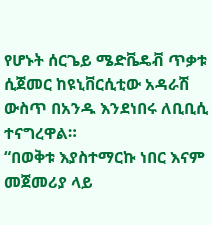የሆኑት ሰርጌይ ሜድቬዴቭ ጥቃቱ ሲጀመር ከዩኒቨርሲቲው አዳራሽ ውስጥ በአንዱ እንደነበሩ ለቢቢሲ ተናግረዋል።
“በወቅቱ እያስተማርኩ ነበር እናም መጀመሪያ ላይ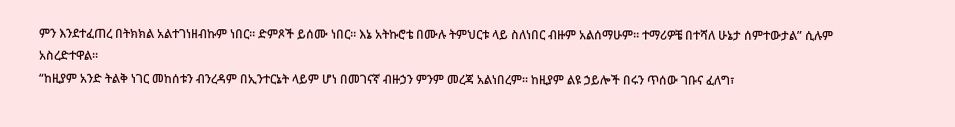ምን እንደተፈጠረ በትክክል አልተገነዘብኩም ነበር። ድምጾች ይሰሙ ነበር። እኔ አትኩሮቴ በሙሉ ትምህርቱ ላይ ስለነበር ብዙም አልሰማሁም። ተማሪዎቼ በተሻለ ሁኔታ ሰምተውታል” ሲሉም አስረድተዋል።
“ከዚያም አንድ ትልቅ ነገር መከሰቱን ብንረዳም በኢንተርኔት ላይም ሆነ በመገናኛ ብዙኃን ምንም መረጃ አልነበረም። ከዚያም ልዩ ኃይሎች በሩን ጥሰው ገቡና ፈለግ፣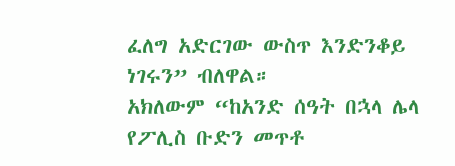ፈለግ አድርገው ውስጥ እንድንቆይ ነገሩን” ብለዋል።
አክለውም “ከአንድ ሰዓት በኋላ ሌላ የፖሊስ ቡድን መጥቶ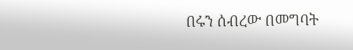በሩን ሰብረው በመግባት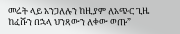መሬት ላይ አንጋለሉን ከዚያም ለአጭር ጊዜ ከፈሹን በኋላ ህንጻውን ለቀው ወጡ”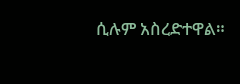ሲሉም አስረድተዋል።